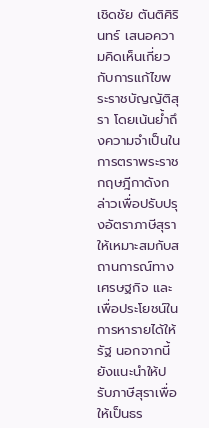เชิดชัย ตันติศิรินทร์ เสนอความคิดเห็นเกี่ยวกับการแก้ไขพระราชบัญญัติสุรา โดยเน้นย้ำถึงความจำเป็นในการตราพระราชกฤษฎีกาดังกล่าวเพื่อปรับปรุงอัตราภาษีสุราให้เหมาะสมกับสถานการณ์ทางเศรษฐกิจ และเพื่อประโยชน์ในการหารายได้ให้รัฐ นอกจากนี้ ยังแนะนำให้ปรับภาษีสุราเพื่อให้เป็นธร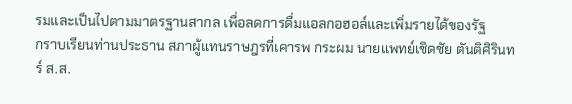รมและเป็นไปตามมาตรฐานสากล เพื่อลดการดื่มแอลกอฮอล์และเพิ่มรายได้ของรัฐ
กราบเรียนท่านประธาน สภาผู้แทนราษฎรที่เคารพ กระผม นายแพทย์เชิดชัย ตันติศิรินทร์ ส.ส.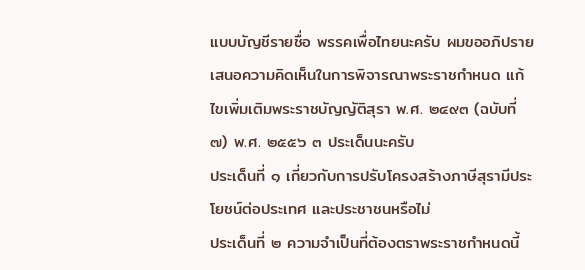แบบบัญชีรายชื่อ พรรคเพื่อไทยนะครับ ผมขออภิปรายเสนอความคิดเห็นในการพิจารณาพระราชกําหนด แก้ไขเพิ่มเติมพระราชบัญญัติสุรา พ.ศ. ๒๔๙๓ (ฉบับที่ ๗) พ.ศ. ๒๕๕๖ ๓ ประเด็นนะครับ
ประเด็นที่ ๑ เกี่ยวกับการปรับโครงสร้างภาษีสุรามีประโยชน์ต่อประเทศ และประชาชนหรือไม่
ประเด็นที่ ๒ ความจําเป็นที่ต้องตราพระราชกําหนดนี้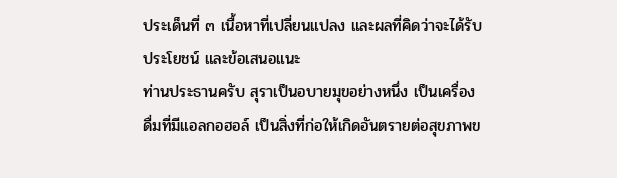ประเด็นที่ ๓ เนื้อหาที่เปลี่ยนแปลง และผลที่คิดว่าจะได้รับประโยชน์ และข้อเสนอแนะ
ท่านประธานครับ สุราเป็นอบายมุขอย่างหนึ่ง เป็นเครื่องดื่มที่มีแอลกอฮอล์ เป็นสิ่งที่ก่อให้เกิดอันตรายต่อสุขภาพข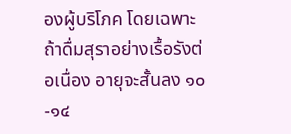องผู้บริโภค โดยเฉพาะถ้าดื่มสุราอย่างเรื้อรังต่อเนื่อง อายุจะสั้นลง ๑๐-๑๔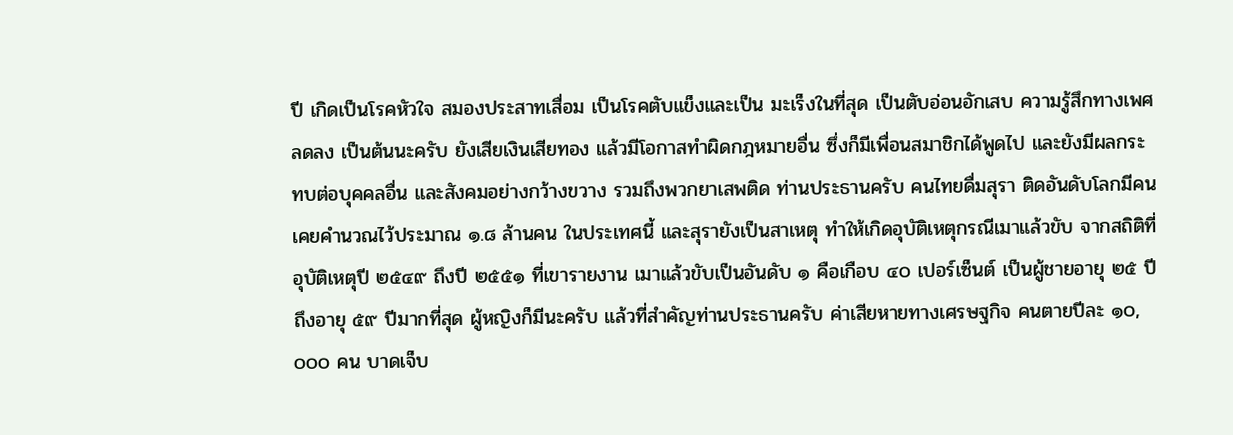ปี เกิดเป็นโรคหัวใจ สมองประสาทเสื่อม เป็นโรคตับแข็งและเป็น มะเร็งในที่สุด เป็นตับอ่อนอักเสบ ความรู้สึกทางเพศลดลง เป็นต้นนะครับ ยังเสียเงินเสียทอง แล้วมีโอกาสทําผิดกฎหมายอื่น ซึ่งก็มีเพื่อนสมาชิกได้พูดไป และยังมีผลกระทบต่อบุคคลอื่น และสังคมอย่างกว้างขวาง รวมถึงพวกยาเสพติด ท่านประธานครับ คนไทยดื่มสุรา ติดอันดับโลกมีคนเคยคํานวณไว้ประมาณ ๑.๘ ล้านคน ในประเทศนี้ และสุรายังเป็นสาเหตุ ทําให้เกิดอุบัติเหตุกรณีเมาแล้วขับ จากสถิติที่อุบัติเหตุปี ๒๕๔๙ ถึงปี ๒๕๕๑ ที่เขารายงาน เมาแล้วขับเป็นอันดับ ๑ คือเกือบ ๔๐ เปอร์เซ็นต์ เป็นผู้ชายอายุ ๒๕ ปีถึงอายุ ๕๙ ปีมากที่สุด ผู้หญิงก็มีนะครับ แล้วที่สําคัญท่านประธานครับ ค่าเสียหายทางเศรษฐกิจ คนตายปีละ ๑๐,๐๐๐ คน บาดเจ็บ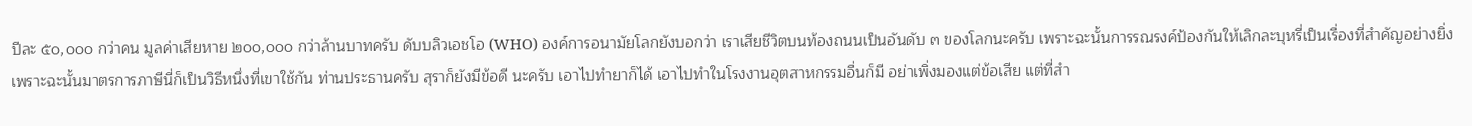ปีละ ๕๐,๐๐๐ กว่าคน มูลค่าเสียหาย ๒๐๐,๐๐๐ กว่าล้านบาทครับ ดับบลิวเอชโอ (WHO) องค์การอนามัยโลกยังบอกว่า เราเสียชีวิตบนท้องถนนเป็นอันดับ ๓ ของโลกนะครับ เพราะฉะนั้นการรณรงค์ป้องกันให้เลิกละบุหรี่เป็นเรื่องที่สําคัญอย่างยิ่ง เพราะฉะนั้นมาตรการภาษีนี่ก็เป็นวิธีหนึ่งที่เขาใช้กัน ท่านประธานครับ สุราก็ยังมีข้อดี นะครับ เอาไปทํายาก็ได้ เอาไปทําในโรงงานอุตสาหกรรมอื่นก็มี อย่าเพิ่งมองแต่ข้อเสีย แต่ที่สํา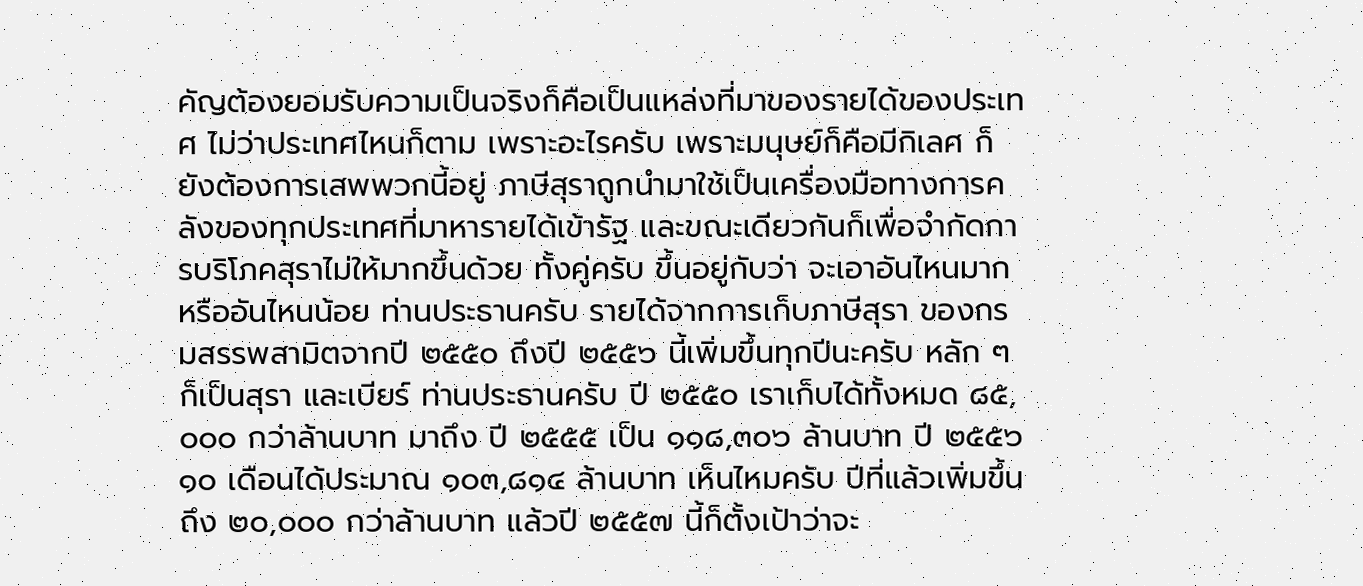คัญต้องยอมรับความเป็นจริงก็คือเป็นแหล่งที่มาของรายได้ของประเทศ ไม่ว่าประเทศไหนก็ตาม เพราะอะไรครับ เพราะมนุษย์ก็คือมีกิเลศ ก็ยังต้องการเสพพวกนี้อยู่ ภาษีสุราถูกนํามาใช้เป็นเครื่องมือทางการคลังของทุกประเทศที่มาหารายได้เข้ารัฐ และขณะเดียวกันก็เพื่อจํากัดการบริโภคสุราไม่ให้มากขึ้นด้วย ทั้งคู่ครับ ขึ้นอยู่กับว่า จะเอาอันไหนมาก หรืออันไหนน้อย ท่านประธานครับ รายได้จากการเก็บภาษีสุรา ของกรมสรรพสามิตจากปี ๒๕๕๐ ถึงปี ๒๕๕๖ นี้เพิ่มขึ้นทุกปีนะครับ หลัก ๆ ก็เป็นสุรา และเบียร์ ท่านประธานครับ ปี ๒๕๕๐ เราเก็บได้ทั้งหมด ๘๕,๐๐๐ กว่าล้านบาท มาถึง ปี ๒๕๕๕ เป็น ๑๑๘,๓๐๖ ล้านบาท ปี ๒๕๕๖ ๑๐ เดือนได้ประมาณ ๑๐๓,๘๑๔ ล้านบาท เห็นไหมครับ ปีที่แล้วเพิ่มขึ้นถึง ๒๐,๐๐๐ กว่าล้านบาท แล้วปี ๒๕๕๗ นี้ก็ตั้งเป้าว่าจะ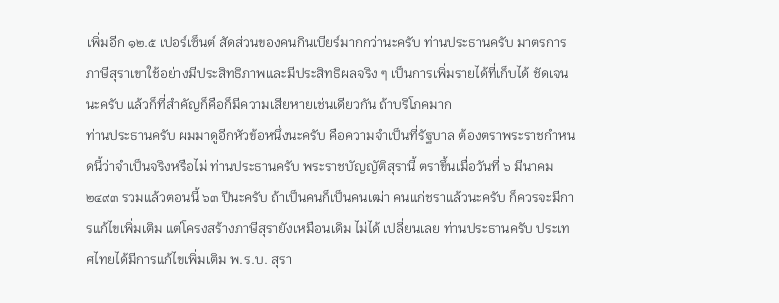เพิ่มอีก ๑๒.๕ เปอร์เซ็นต์ สัดส่วนของคนกินเบียร์มากกว่านะครับ ท่านประธานครับ มาตรการ ภาษีสุราเขาใช้อย่างมีประสิทธิภาพและมีประสิทธิผลจริง ๆ เป็นการเพิ่มรายได้ที่เก็บได้ ชัดเจนนะครับ แล้วก็ที่สําคัญก็คือก็มีความเสียหายเช่นเดียวกัน ถ้าบริโภคมาก
ท่านประธานครับ ผมมาดูอีกหัวข้อหนึ่งนะครับ คือความจําเป็นที่รัฐบาล ต้องตราพระราชกําหนดนี้ว่าจําเป็นจริงหรือไม่ ท่านประธานครับ พระราชบัญญัติสุรานี้ ตราขึ้นเมื่อวันที่ ๖ มีนาคม ๒๔๙๓ รวมแล้วตอนนี้ ๖๓ ปีนะครับ ถ้าเป็นคนก็เป็นคนเฒ่า คนแก่ชราแล้วนะครับ ก็ควรจะมีการแก้ไขเพิ่มเติม แต่โครงสร้างภาษีสุรายังเหมือนเดิม ไม่ได้ เปลี่ยนเลย ท่านประธานครับ ประเทศไทยได้มีการแก้ไขเพิ่มเติม พ.ร.บ. สุรา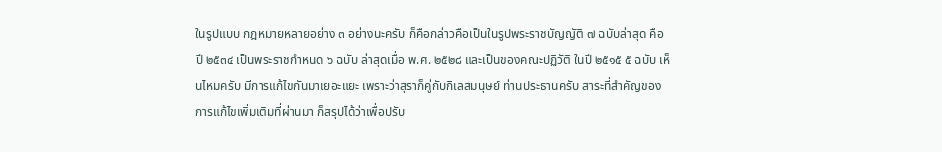ในรูปแบบ กฎหมายหลายอย่าง ๓ อย่างนะครับ ก็คือกล่าวคือเป็นในรูปพระราชบัญญัติ ๗ ฉบับล่าสุด คือปี ๒๕๓๔ เป็นพระราชกําหนด ๖ ฉบับ ล่าสุดเมื่อ พ.ศ. ๒๕๒๘ และเป็นของคณะปฏิวัติ ในปี ๒๕๑๕ ๕ ฉบับ เห็นไหมครับ มีการแก้ไขกันมาเยอะแยะ เพราะว่าสุราก็คู่กับกิเลสมนุษย์ ท่านประธานครับ สาระที่สําคัญของการแก้ไขเพิ่มเติมที่ผ่านมา ก็สรุปได้ว่าเพื่อปรับ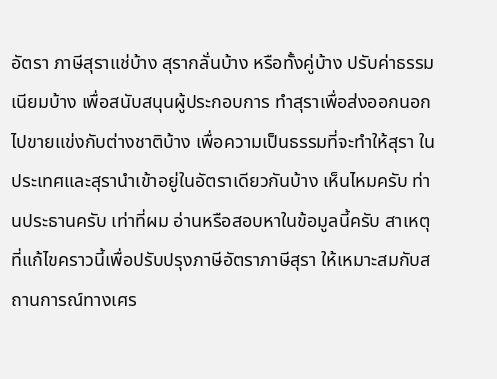อัตรา ภาษีสุราแช่บ้าง สุรากลั่นบ้าง หรือทั้งคู่บ้าง ปรับค่าธรรมเนียมบ้าง เพื่อสนับสนุนผู้ประกอบการ ทําสุราเพื่อส่งออกนอก ไปขายแข่งกับต่างชาติบ้าง เพื่อความเป็นธรรมที่จะทําให้สุรา ในประเทศและสุรานําเข้าอยู่ในอัตราเดียวกันบ้าง เห็นไหมครับ ท่านประธานครับ เท่าที่ผม อ่านหรือสอบหาในข้อมูลนี้ครับ สาเหตุที่แก้ไขคราวนี้เพื่อปรับปรุงภาษีอัตราภาษีสุรา ให้เหมาะสมกับสถานการณ์ทางเศร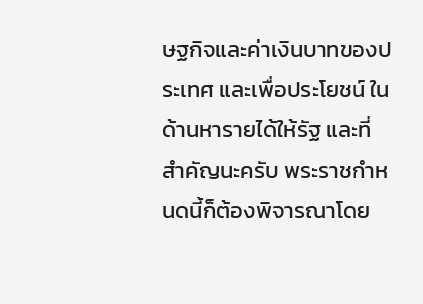ษฐกิจและค่าเงินบาทของประเทศ และเพื่อประโยชน์ ในด้านหารายได้ให้รัฐ และที่สําคัญนะครับ พระราชกําหนดนี้ก็ต้องพิจารณาโดย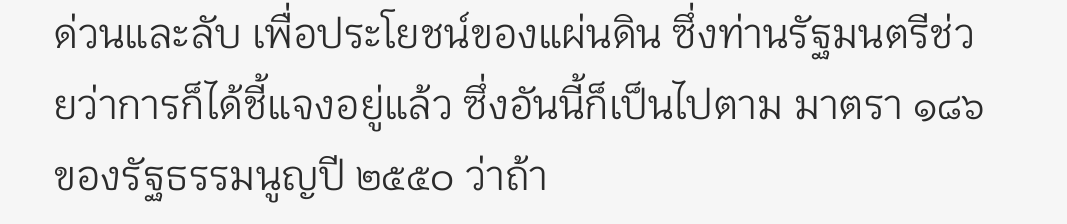ด่วนและลับ เพื่อประโยชน์ของแผ่นดิน ซึ่งท่านรัฐมนตรีช่วยว่าการก็ได้ชี้แจงอยู่แล้ว ซึ่งอันนี้ก็เป็นไปตาม มาตรา ๑๘๖ ของรัฐธรรมนูญปี ๒๕๕๐ ว่าถ้า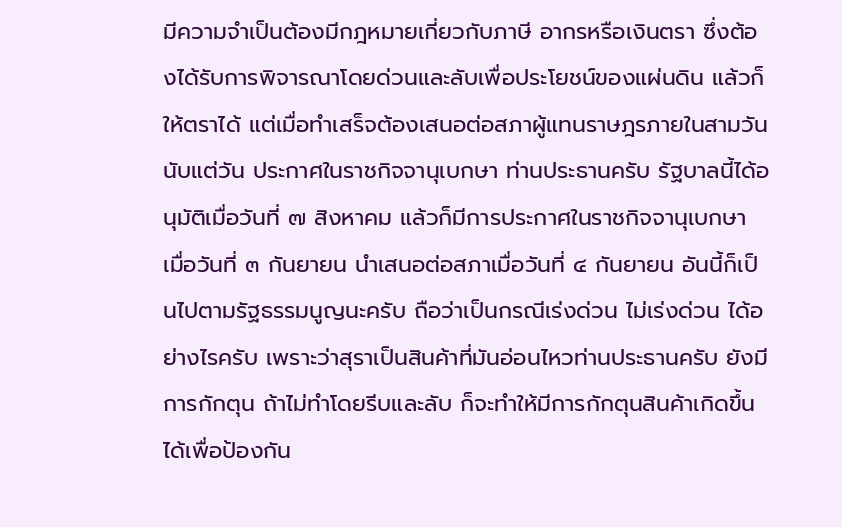มีความจําเป็นต้องมีกฎหมายเกี่ยวกับภาษี อากรหรือเงินตรา ซึ่งต้องได้รับการพิจารณาโดยด่วนและลับเพื่อประโยชน์ของแผ่นดิน แล้วก็ให้ตราได้ แต่เมื่อทําเสร็จต้องเสนอต่อสภาผู้แทนราษฎรภายในสามวันนับแต่วัน ประกาศในราชกิจจานุเบกษา ท่านประธานครับ รัฐบาลนี้ได้อนุมัติเมื่อวันที่ ๗ สิงหาคม แล้วก็มีการประกาศในราชกิจจานุเบกษา เมื่อวันที่ ๓ กันยายน นําเสนอต่อสภาเมื่อวันที่ ๔ กันยายน อันนี้ก็เป็นไปตามรัฐธรรมนูญนะครับ ถือว่าเป็นกรณีเร่งด่วน ไม่เร่งด่วน ได้อย่างไรครับ เพราะว่าสุราเป็นสินค้าที่มันอ่อนไหวท่านประธานครับ ยังมีการกักตุน ถ้าไม่ทําโดยรีบและลับ ก็จะทําให้มีการกักตุนสินค้าเกิดขึ้นได้เพื่อป้องกัน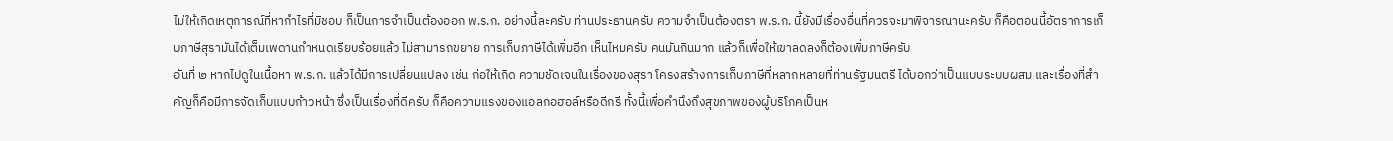ไม่ให้เกิดเหตุการณ์ที่หากําไรที่มิชอบ ก็เป็นการจําเป็นต้องออก พ.ร.ก. อย่างนี้ละครับ ท่านประธานครับ ความจําเป็นต้องตรา พ.ร.ก. นี้ยังมีเรื่องอื่นที่ควรจะมาพิจารณานะครับ ก็คือตอนนี้อัตราการเก็บภาษีสุรามันได้เต็มเพดานกําหนดเรียบร้อยแล้ว ไม่สามารถขยาย การเก็บภาษีได้เพิ่มอีก เห็นไหมครับ คนมันกินมาก แล้วก็เพื่อให้เขาลดลงก็ต้องเพิ่มภาษีครับ
อันที่ ๒ หากไปดูในเนื้อหา พ.ร.ก. แล้วได้มีการเปลี่ยนแปลง เช่น ก่อให้เกิด ความชัดเจนในเรื่องของสุรา โครงสร้างการเก็บภาษีที่หลากหลายที่ท่านรัฐมนตรี ได้บอกว่าเป็นแบบระบบผสม และเรื่องที่สําคัญก็คือมีการจัดเก็บแบบก้าวหน้า ซึ่งเป็นเรื่องที่ดีครับ ก็คือความแรงของแอลกอฮอล์หรือดีกรี ทั้งนี้เพื่อคํานึงถึงสุขภาพของผู้บริโภคเป็นห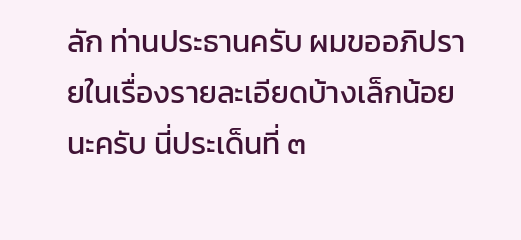ลัก ท่านประธานครับ ผมขออภิปรายในเรื่องรายละเอียดบ้างเล็กน้อยนะครับ นี่ประเด็นที่ ๓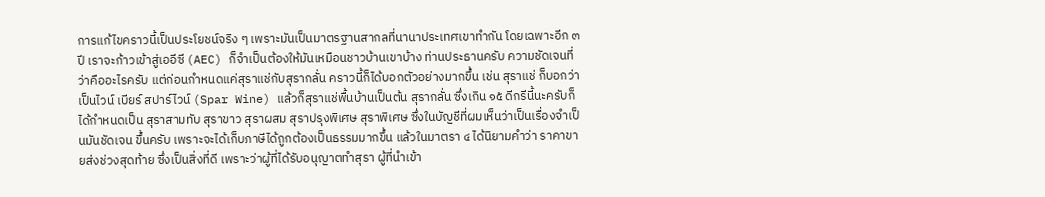การแก้ไขคราวนี้เป็นประโยชน์จริง ๆ เพราะมันเป็นมาตรฐานสากลที่นานาประเทศเขาทํากัน โดยเฉพาะอีก ๓ ปี เราจะก้าวเข้าสู่เออีซี (AEC) ก็จําเป็นต้องให้มันเหมือนชาวบ้านเขาบ้าง ท่านประธานครับ ความชัดเจนที่ว่าคืออะไรครับ แต่ก่อนกําหนดแค่สุราแช่กับสุรากลั่น คราวนี้ก็ได้บอกตัวอย่างมากขึ้น เช่น สุราแช่ ก็บอกว่าเป็นไวน์ เบียร์ สปาร์ไวน์ (Spar Wine) แล้วก็สุราแช่พื้นบ้านเป็นต้น สุรากลั่น ซึ่งเกิน ๑๕ ดีกรีนี้นะครับก็ได้กําหนดเป็น สุราสามทับ สุราขาว สุราผสม สุราปรุงพิเศษ สุราพิเศษ ซึ่งในบัญชีที่ผมเห็นว่าเป็นเรื่องจําเป็นมันชัดเจน ขึ้นครับ เพราะจะได้เก็บภาษีได้ถูกต้องเป็นธรรมมากขึ้น แล้วในมาตรา ๔ ได้นิยามคําว่า ราคาขายส่งช่วงสุดท้าย ซึ่งเป็นสิ่งที่ดี เพราะว่าผู้ที่ได้รับอนุญาตทําสุรา ผู้ที่นําเข้า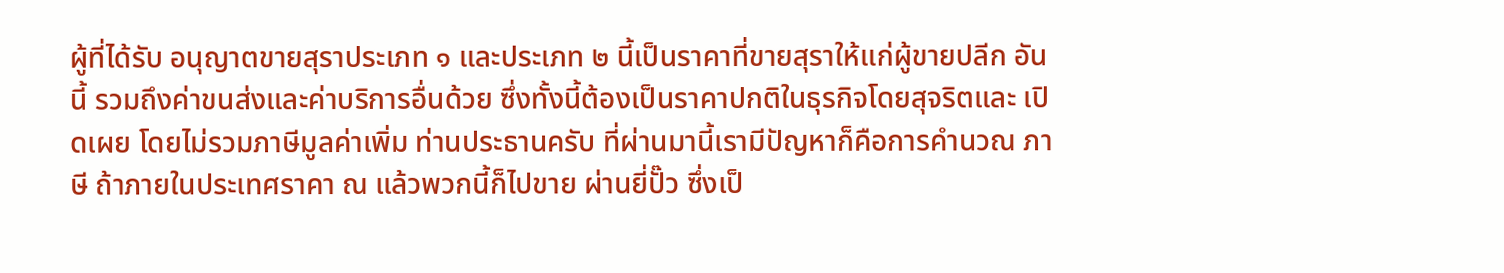ผู้ที่ได้รับ อนุญาตขายสุราประเภท ๑ และประเภท ๒ นี้เป็นราคาที่ขายสุราให้แก่ผู้ขายปลีก อันนี้ รวมถึงค่าขนส่งและค่าบริการอื่นด้วย ซึ่งทั้งนี้ต้องเป็นราคาปกติในธุรกิจโดยสุจริตและ เปิดเผย โดยไม่รวมภาษีมูลค่าเพิ่ม ท่านประธานครับ ที่ผ่านมานี้เรามีปัญหาก็คือการคํานวณ ภาษี ถ้าภายในประเทศราคา ณ แล้วพวกนี้ก็ไปขาย ผ่านยี่ปั๊ว ซึ่งเป็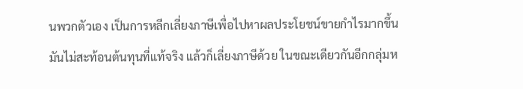นพวกตัวเอง เป็นการหลีกเลี่ยงภาษีเพื่อไปหาผลประโยชน์ขายกําไรมากขึ้น มันไม่สะท้อนต้นทุนที่แท้จริง แล้วก็เลี่ยงภาษีด้วย ในขณะเดียวกันอีกกลุ่มห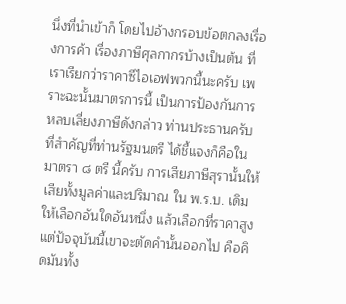นึ่งที่นําเข้าก็ โดยไปอ้างกรอบข้อตกลงเรื่องการค้า เรื่องภาษีศุลกากรบ้างเป็นต้น ที่เราเรียกว่าราคาซีไอเอฟพวกนี้นะครับ เพราะฉะนั้นมาตรการนี้ เป็นการป้องกันการหลบเลี่ยงภาษีดังกล่าว ท่านประธานครับ ที่สําคัญที่ท่านรัฐมนตรี ได้ชี้แจงก็คือในมาตรา ๘ ตรี นี้ครับ การเสียภาษีสุรานั้นให้เสียทั้งมูลค่าและปริมาณ ใน พ.ร.บ. เดิมให้เลือกอันใดอันหนึ่ง แล้วเลือกที่ราคาสูง แต่ปัจจุบันนี้เขาจะตัดคํานั้นออกไป คือคิดมันทั้ง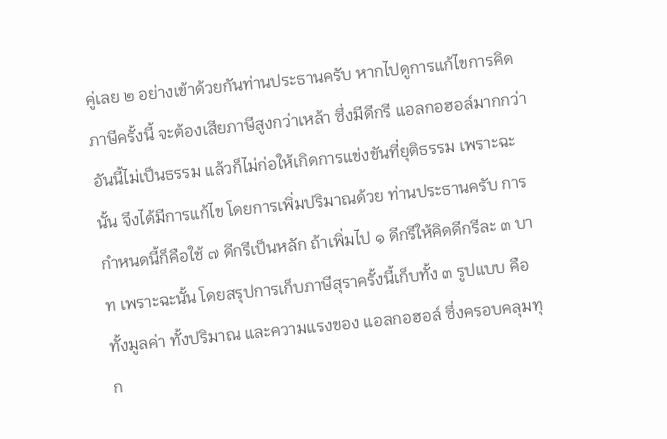คู่เลย ๒ อย่างเข้าด้วยกันท่านประธานครับ หากไปดูการแก้ไขการคิดภาษีครั้งนี้ จะต้องเสียภาษีสูงกว่าเหล้า ซึ่งมีดีกรี แอลกอฮอล์มากกว่า อันนี้ไม่เป็นธรรม แล้วก็ไม่ก่อให้เกิดการแข่งขันที่ยุติธรรม เพราะฉะนั้น จึงได้มีการแก้ไข โดยการเพิ่มปริมาณด้วย ท่านประธานครับ การกําหนดนี้ก็คือใช้ ๗ ดีกรีเป็นหลัก ถ้าเพิ่มไป ๑ ดีกรีให้คิดดีกรีละ ๓ บาท เพราะฉะนั้น โดยสรุปการเก็บภาษีสุราครั้งนี้เก็บทั้ง ๓ รูปแบบ คือทั้งมูลค่า ทั้งปริมาณ และความแรงของ แอลกอฮอล์ ซึ่งครอบคลุมทุก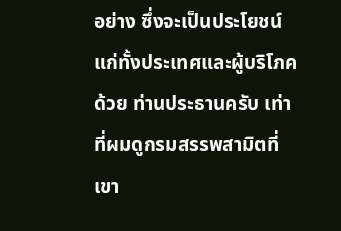อย่าง ซึ่งจะเป็นประโยชน์แก่ทั้งประเทศและผู้บริโภคด้วย ท่านประธานครับ เท่าที่ผมดูกรมสรรพสามิตที่เขา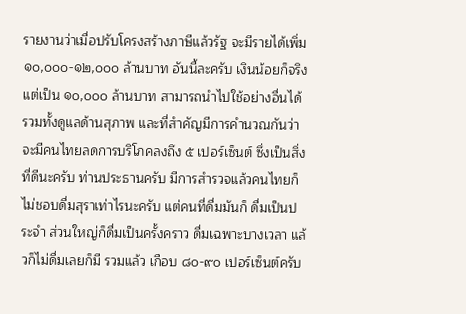รายงานว่าเมื่อปรับโครงสร้างภาษีแล้วรัฐ จะมีรายได้เพิ่ม ๑๐,๐๐๐-๑๒,๐๐๐ ล้านบาท อันนี้ละครับ เงินน้อยก็จริง แต่เป็น ๑๐,๐๐๐ ล้านบาท สามารถนําไปใช้อย่างอื่นได้ รวมทั้งดูแลด้านสุภาพ และที่สําคัญมีการคํานวณกันว่า จะมีคนไทยลดการบริโภคลงถึง ๕ เปอร์เซ็นต์ ซึ่งเป็นสิ่งที่ดีนะครับ ท่านประธานครับ มีการสํารวจแล้วคนไทยก็ไม่ชอบดื่มสุราเท่าไรนะครับ แต่คนที่ดื่มมันก็ ดื่มเป็นประจํา ส่วนใหญ่ก็ดื่มเป็นครั้งคราว ดื่มเฉพาะบางเวลา แล้วก็ไม่ดื่มเลยก็มี รวมแล้ว เกือบ ๘๐-๙๐ เปอร์เซ็นต์ครับ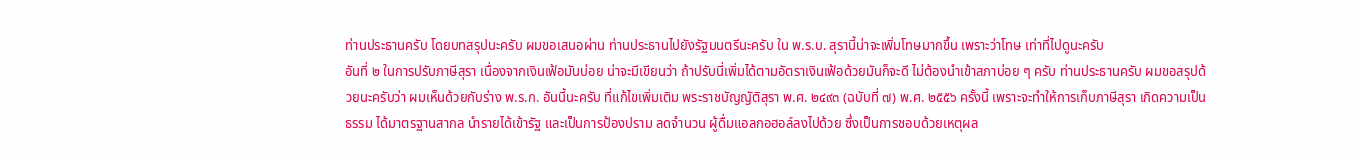ท่านประธานครับ โดยบทสรุปนะครับ ผมขอเสนอผ่าน ท่านประธานไปยังรัฐมนตรีนะครับ ใน พ.ร.บ. สุรานี้น่าจะเพิ่มโทษมากขึ้น เพราะว่าโทษ เท่าที่ไปดูนะครับ
อันที่ ๒ ในการปรับภาษีสุรา เนื่องจากเงินเฟ้อมันบ่อย น่าจะมีเขียนว่า ถ้าปรับนี่เพิ่มได้ตามอัตราเงินเฟ้อด้วยมันก็จะดี ไม่ต้องนําเข้าสภาบ่อย ๆ ครับ ท่านประธานครับ ผมขอสรุปด้วยนะครับว่า ผมเห็นด้วยกับร่าง พ.ร.ก. อันนี้นะครับ ที่แก้ไขเพิ่มเติม พระราชบัญญัติสุรา พ.ศ. ๒๔๙๓ (ฉบับที่ ๗) พ.ศ. ๒๕๕๖ ครั้งนี้ เพราะจะทําให้การเก็บภาษีสุรา เกิดความเป็นธรรม ได้มาตรฐานสากล นํารายได้เข้ารัฐ และเป็นการป้องปราม ลดจํานวน ผู้ดื่มแอลกอฮอล์ลงไปด้วย ซึ่งเป็นการชอบด้วยเหตุผล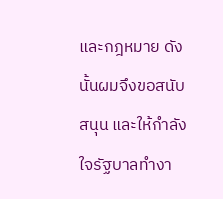และกฎหมาย ดังนั้นผมจึงขอสนับสนุน และให้กําลังใจรัฐบาลทํางา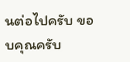นต่อไปครับ ขอบคุณครับ